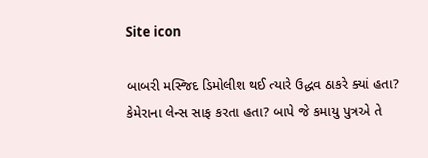Site icon

બાબરી મસ્જિદ ડિમોલીશ થઈ ત્યારે ઉદ્ધવ ઠાકરે ક્યાં હતા?  કેમેરાના લેન્સ સાફ કરતા હતા? બાપે જે કમાયુ પુત્રએ તે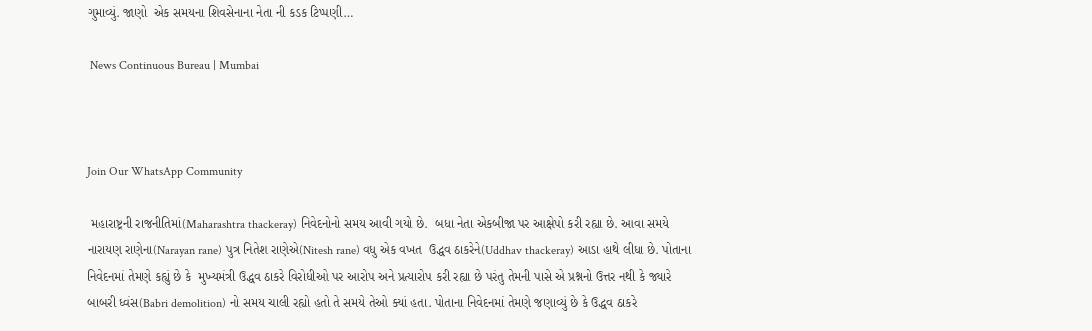ગુમાવ્યું. જાણો  એક સમયના શિવસેનાના નેતા ની કડક ટિપ્પણી…

 News Continuous Bureau | Mumbai



Join Our WhatsApp Community

 મહારાષ્ટ્રની રાજનીતિમાં(Maharashtra thackeray) નિવેદનોનો સમય આવી ગયો છે.  બધા નેતા એકબીજા પર આક્ષેપો કરી રહ્યા છે. આવા સમયે નારાયણ રાણેના(Narayan rane) પુત્ર નિતેશ રાણેએ(Nitesh rane) વધુ એક વખત  ઉદ્ધવ ઠાકરેને(Uddhav thackeray) આડા હાથે લીધા છે. પોતાના નિવેદનમાં તેમણે કહ્યું છે કે  મુખ્યમંત્રી ઉદ્ધવ ઠાકરે વિરોધીઓ પર આરોપ અને પ્રત્યારોપ કરી રહ્યા છે પરંતુ તેમની પાસે એ પ્રશ્નનો ઉત્તર નથી કે જ્યારે બાબરી ધ્વંસ(Babri demolition) નો સમય ચાલી રહ્યો હતો તે સમયે તેઓ ક્યાં હતા. પોતાના નિવેદનમાં તેમણે જણાવ્યું છે કે ઉદ્ધવ ઠાકરે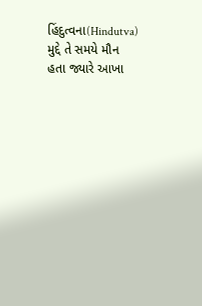હિંદુત્વના(Hindutva) મુદ્દે તે સમયે મૌન હતા જ્યારે આખા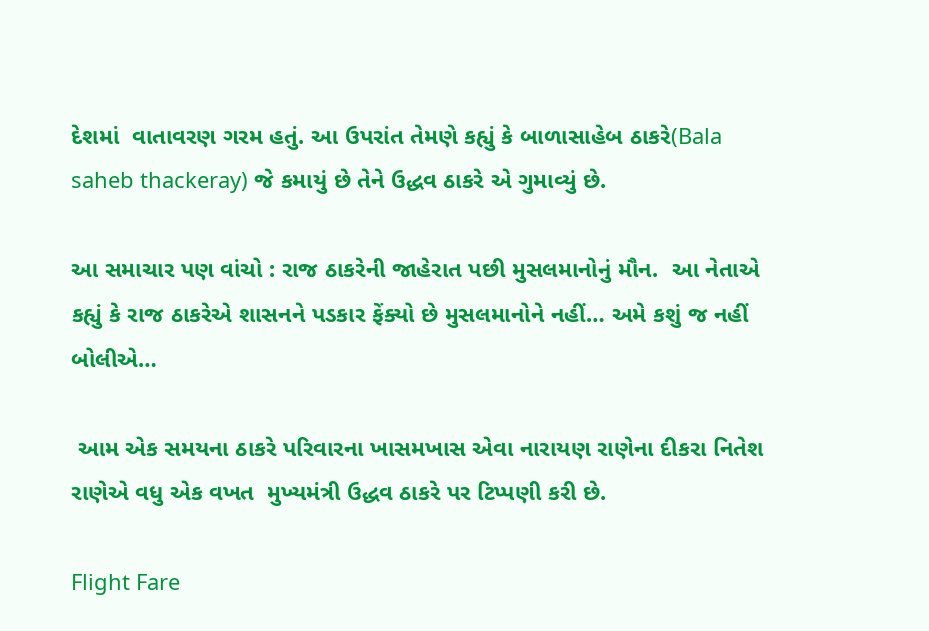દેશમાં  વાતાવરણ ગરમ હતું. આ ઉપરાંત તેમણે કહ્યું કે બાળાસાહેબ ઠાકરે(Bala saheb thackeray) જે કમાયું છે તેને ઉદ્ધવ ઠાકરે એ ગુમાવ્યું છે.

આ સમાચાર પણ વાંચો : રાજ ઠાકરેની જાહેરાત પછી મુસલમાનોનું મૌન.  આ નેતાએ કહ્યું કે રાજ ઠાકરેએ શાસનને પડકાર ફેંક્યો છે મુસલમાનોને નહીં… અમે કશું જ નહીં બોલીએ…

 આમ એક સમયના ઠાકરે પરિવારના ખાસમખાસ એવા નારાયણ રાણેના દીકરા નિતેશ રાણેએ વધુ એક વખત  મુખ્યમંત્રી ઉદ્ધવ ઠાકરે પર ટિપ્પણી કરી છે.

Flight Fare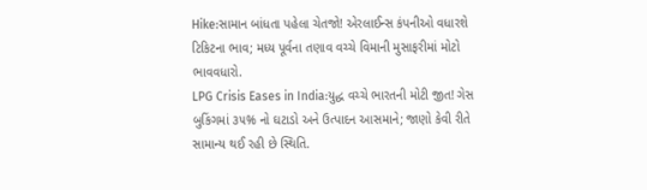Hike:સામાન બાંધતા પહેલા ચેતજો! એરલાઈન્સ કંપનીઓ વધારશે ટિકિટના ભાવ; મધ્ય પૂર્વના તણાવ વચ્ચે વિમાની મુસાફરીમાં મોટો ભાવવધારો.
LPG Crisis Eases in India:યુદ્ધ વચ્ચે ભારતની મોટી જીત! ગેસ બુકિંગમાં ૩૫% નો ઘટાડો અને ઉત્પાદન આસમાને; જાણો કેવી રીતે સામાન્ય થઈ રહી છે સ્થિતિ.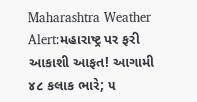Maharashtra Weather Alert:મહારાષ્ટ્ર પર ફરી આકાશી આફત! આગામી ૪૮ કલાક ભારે; ૫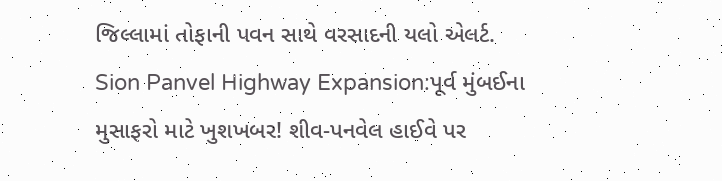જિલ્લામાં તોફાની પવન સાથે વરસાદની યલો એલર્ટ.
Sion Panvel Highway Expansion:પૂર્વ મુંબઈના મુસાફરો માટે ખુશખબર! શીવ-પનવેલ હાઈવે પર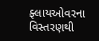ફ્લાયઓવરના વિસ્તરણથી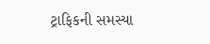ટ્રાફિકની સમસ્યા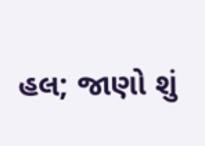હલ; જાણો શું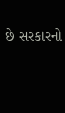છે સરકારનો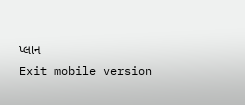પ્લાન
Exit mobile version